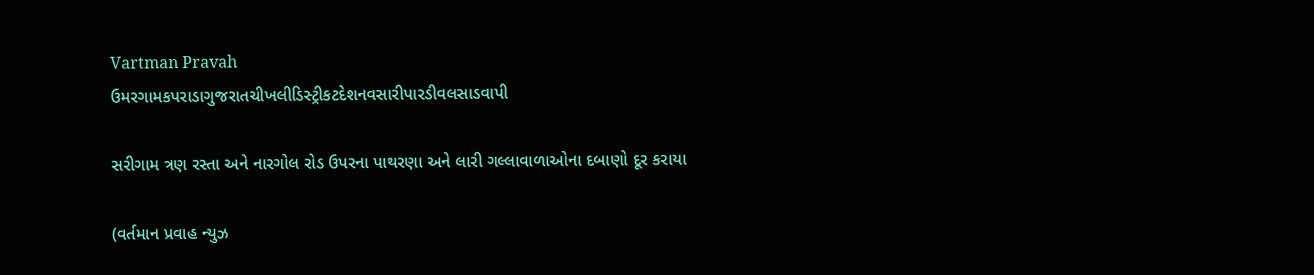Vartman Pravah
ઉમરગામકપરાડાગુજરાતચીખલીડિસ્ટ્રીકટદેશનવસારીપારડીવલસાડવાપી

સરીગામ ત્રણ રસ્‍તા અને નારગોલ રોડ ઉપરના પાથરણા અને લારી ગલ્લાવાળાઓના દબાણો દૂર કરાયા

(વર્તમાન પ્રવાહ ન્‍યુઝ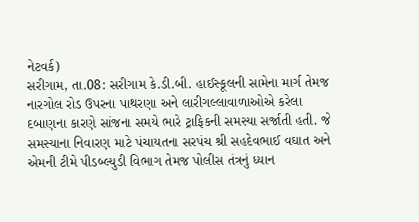નેટવર્ક)
સરીગામ, તા.08: સરીગામ કે.ડી.બી. હાઈસ્‍કૂલની સામેના માર્ગ તેમજ નારગોલ રોડ ઉપરના પાથરણા અને લારીગલ્લાવાળાઓએ કરેલા દબાણના કારણે સાંજના સમયે ભારે ટ્રાફિકની સમસ્‍યા સર્જાતી હતી. જે સમસ્‍યાના નિવારણ માટે પંચાયતના સરપંચ શ્રી સહદેવભાઈ વઘાત અને એમની ટીમે પીડબ્‍લ્‍યુડી વિભાગ તેમજ પોલીસ તંત્રનું ધ્‍યાન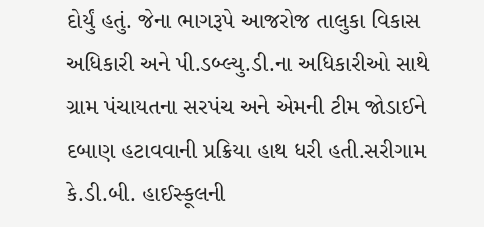દોર્યું હતું. જેના ભાગરૂપે આજરોજ તાલુકા વિકાસ અધિકારી અને પી.ડબ્‍લ્‍યુ.ડી.ના અધિકારીઓ સાથે ગ્રામ પંચાયતના સરપંચ અને એમની ટીમ જોડાઈને દબાણ હટાવવાની પ્રક્રિયા હાથ ધરી હતી.સરીગામ કે.ડી.બી. હાઈસ્‍કૂલની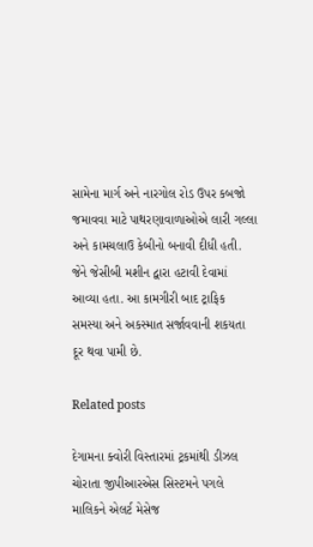સામેના માર્ગ અને નારગોલ રોડ ઉપર કબજો જમાવવા માટે પાથરણાવાળાઓએ લારી ગલ્લા અને કામચલાઉ કેબીનો બનાવી દીધી હતી. જેને જેસીબી મશીન દ્વારા હટાવી દેવામાં આવ્‍યા હતા. આ કામગીરી બાદ ટ્રાફિક સમસ્‍યા અને અકસ્‍માત સર્જાવવાની શકયતા દૂર થવા પામી છે.

Related posts

દેગામના ક્‍વોરી વિસ્‍તારમાં ટ્રકમાંથી ડીઝલ ચોરાતા જીપીઆરએસ સિસ્‍ટમને પગલે માલિકને એલર્ટ મેસેજ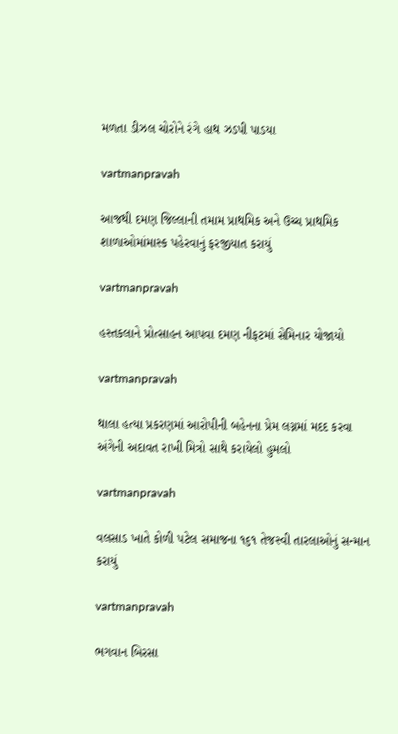મળતા ડીઝલ ચોરોને રંગે હાથ ઝડપી પાડયા

vartmanpravah

આજથી દમણ જિલ્લાની તમામ પ્રાથમિક અને ઉચ્‍ચ પ્રાથમિક શાળાઓમાંમાસ્‍ક પહેરવાનું ફરજીયાત કરાયું

vartmanpravah

હસ્‍તકલાને પ્રોત્‍સાહન આપવા દમણ નીફટમાં સેમિનાર યોજાયો

vartmanpravah

થાલા હત્‍યા પ્રકરણમાં આરોપીની બહેનના પ્રેમ લગ્નમાં મદદ કરવા અંગેની અદાવત રાખી મિત્રો સાથે કરાયેલો હુમલો

vartmanpravah

વલસાડ ખાતે કોળી પટેલ સમાજના ૧૬૧ તેજસ્વી તારલાઓનું સન્માન કરાયું

vartmanpravah

ભગવાન બિરસા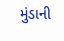મુંડાની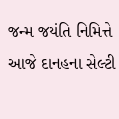જન્‍મ જયંતિ નિમિત્તે આજે દાનહના સેલ્‍ટી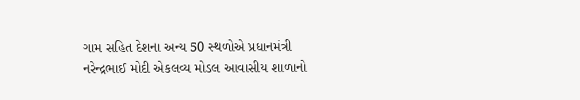ગામ સહિત દેશના અન્‍ય 50 સ્‍થળોએ પ્રધાનમંત્રી નરેન્‍દ્રભાઈ મોદી એકલવ્‍ય મોડલ આવાસીય શાળાનો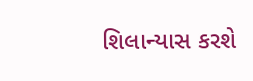શિલાન્‍યાસ કરશે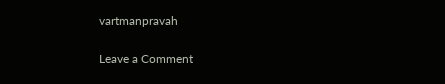vartmanpravah

Leave a Comment